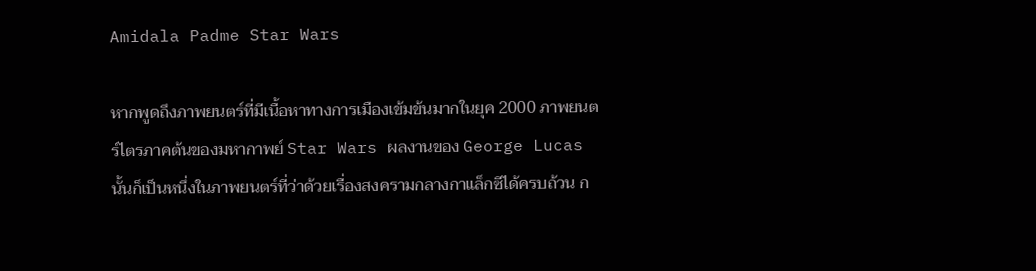Amidala Padme Star Wars

หากพูดถึงภาพยนตร์ที่มีเนื้อหาทางการเมืองเข้มข้นมากในยุค 2000 ภาพยนตร์ไตรภาคต้นของมหากาพย์ Star Wars ผลงานของ George Lucas นั้นก็เป็นหนึ่งในภาพยนตร์ที่ว่าด้วยเรื่องสงครามกลางกาแล็กซีได้ครบถ้วน ก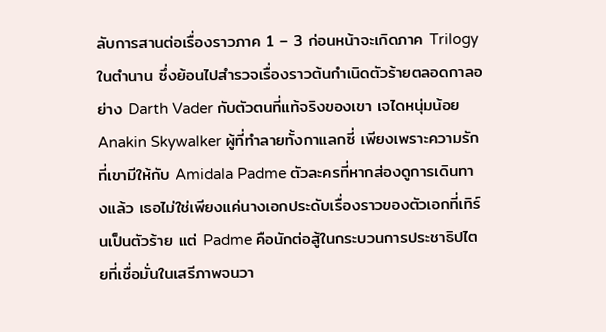ลับการสานต่อเรื่องราวภาค 1 – 3 ก่อนหน้าจะเกิดภาค Trilogy ในตำนาน ซึ่งย้อนไปสำรวจเรื่องราวต้นกำเนิดตัวร้ายตลอดกาลอย่าง Darth Vader กับตัวตนที่แท้จริงของเขา เจไดหนุ่มน้อย Anakin Skywalker ผู้ที่ทำลายทั้งกาแลกซี่ เพียงเพราะความรักที่เขามีให้กับ Amidala Padme ตัวละครที่หากส่องดูการเดินทางแล้ว เธอไม่ใช่เพียงแค่นางเอกประดับเรื่องราวของตัวเอกที่เทิร์นเป็นตัวร้าย แต่ Padme คือนักต่อสู้ในกระบวนการประชาธิปไตยที่เชื่อมั่นในเสรีภาพจนวา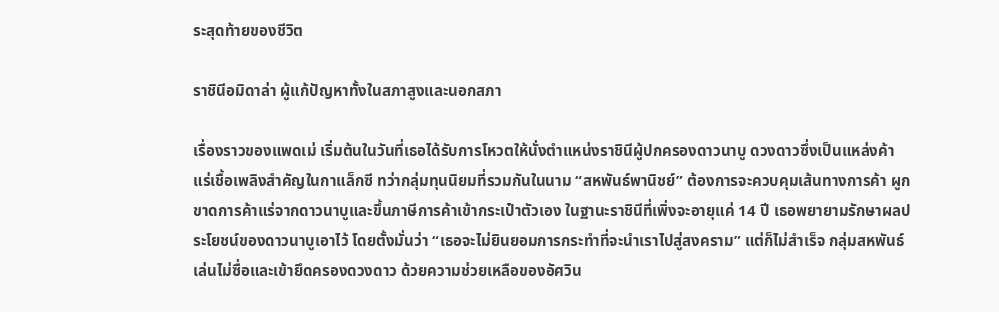ระสุดท้ายของชีวิต

ราชินีอมิดาล่า ผู้แก้ปัญหาทั้งในสภาสูงและนอกสภา

เรื่องราวของแพดเม่ เริ่มต้นในวันที่เธอได้รับการโหวตให้นั่งตำแหน่งราชินีผู้ปกครองดาวนาบู ดวงดาวซึ่งเป็นแหล่งค้าแร่เชื้อเพลิงสำคัญในกาแล็กซี ทว่ากลุ่มทุนนิยมที่รวมกันในนาม “สหพันธ์พานิชย์” ต้องการจะควบคุมเส้นทางการค้า ผูกขาดการค้าแร่จากดาวนาบูและขึ้นภาษีการค้าเข้ากระเป๋าตัวเอง ในฐานะราชินีที่เพิ่งจะอายุแค่ 14 ปี เธอพยายามรักษาผลประโยชน์ของดาวนาบูเอาไว้ โดยตั้งมั่นว่า “เธอจะไม่ยินยอมการกระทำที่จะนำเราไปสู่สงคราม” แต่ก็ไม่สำเร็จ กลุ่มสหพันธ์เล่นไม่ซื่อและเข้ายึดครองดวงดาว ด้วยความช่วยเหลือของอัศวิน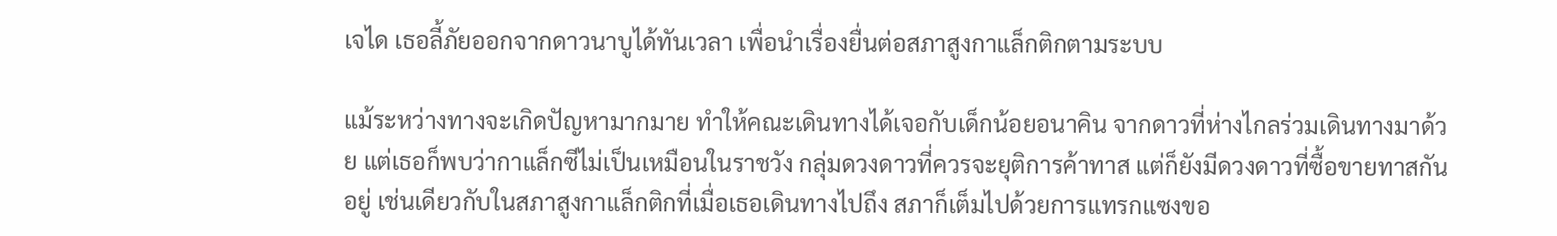เจได เธอลี้ภัยออกจากดาวนาบูได้ทันเวลา เพื่อนำเรื่องยื่นต่อสภาสูงกาแล็กติกตามระบบ

แม้ระหว่างทางจะเกิดปัญหามากมาย ทำให้คณะเดินทางได้เจอกับเด็กน้อยอนาคิน จากดาวที่ห่างไกลร่วมเดินทางมาด้วย แต่เธอก็พบว่ากาแล็กซีไม่เป็นเหมือนในราชวัง กลุ่มดวงดาวที่ควรจะยุติการค้าทาส แต่ก็ยังมีดวงดาวที่ซื้อขายทาสกันอยู่ เช่นเดียวกับในสภาสูงกาแล็กติกที่เมื่อเธอเดินทางไปถึง สภาก็เต็มไปด้วยการแทรกแซงขอ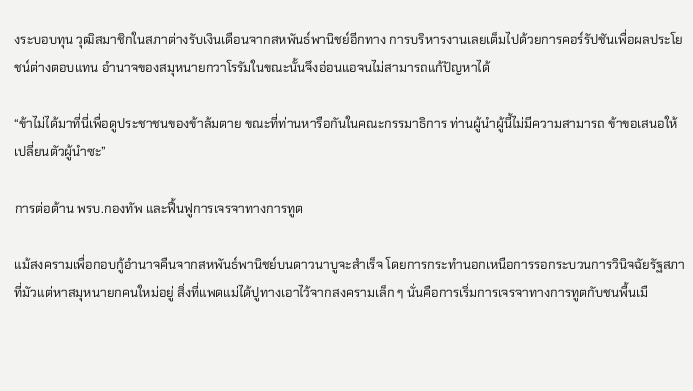งระบอบทุน วุฒิสมาชิกในสภาต่างรับเงินเดือนจากสหพันธ์พานิชย์อีกทาง การบริหารงานเลยเต็มไปด้วยการคอร์รัปชันเพื่อผลประโยชน์ต่างตอบแทน อำนาจของสมุหนายกวาโรรัมในขณะนั้นจึงอ่อนแอจนไม่สามารถแก้ปัญหาได้

“ข้าไม่ได้มาที่นี่เพื่อดูประชาชนของข้าล้มตาย ขณะที่ท่านหารือกันในคณะกรรมาธิการ ท่านผู้นำผู้นี้ไม่มีความสามารถ ข้าขอเสนอให้เปลี่ยนตัวผู้นำซะ”

การต่อต้าน พรบ.กองทัพ และฟื้นฟูการเจรจาทางการทูต

แม้สงครามเพื่อกอบกู้อำนาจคืนจากสหพันธ์พานิชย์บนดาวนาบูจะสำเร็จ โดยการกระทำนอกเหนือการรอกระบวนการวินิจฉัยรัฐสภาที่มัวแต่หาสมุหนายกคนใหม่อยู่ สิ่งที่แพดแม่ได้ปูทางเอาไว้จากสงครามเล็ก ๆ นั่นคือการเริ่มการเจรจาทางการทูตกับชนพื้นเมื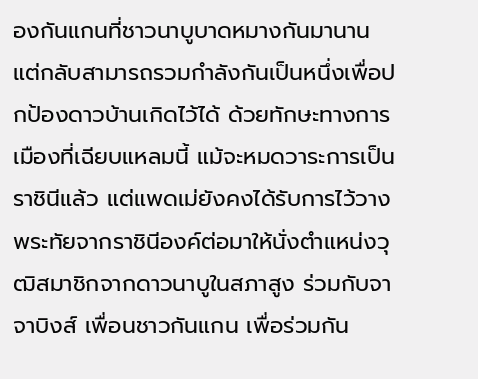องกันแกนที่ชาวนาบูบาดหมางกันมานาน แต่กลับสามารถรวมกำลังกันเป็นหนึ่งเพื่อปกป้องดาวบ้านเกิดไว้ได้ ด้วยทักษะทางการเมืองที่เฉียบแหลมนี้ แม้จะหมดวาระการเป็นราชินีแล้ว แต่แพดเม่ยังคงได้รับการไว้วางพระทัยจากราชินีองค์ต่อมาให้นั่งตำแหน่งวุฒิสมาชิกจากดาวนาบูในสภาสูง ร่วมกับจาจาบิงส์ เพื่อนชาวกันแกน เพื่อร่วมกัน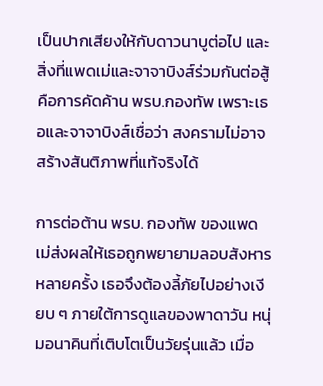เป็นปากเสียงให้กับดาวนาบูต่อไป และสิ่งที่แพดเม่และจาจาบิงส์ร่วมกันต่อสู้ คือการคัดค้าน พรบ.กองทัพ เพราะเธอและจาจาบิงส์เชื่อว่า สงครามไม่อาจสร้างสันติภาพที่แท้จริงได้

การต่อต้าน พรบ. กองทัพ ของแพดเม่ส่งผลให้เธอถูกพยายามลอบสังหารหลายครั้ง เธอจึงต้องลี้ภัยไปอย่างเงียบ ๆ ภายใต้การดูแลของพาดาวัน หนุ่มอนาคินที่เติบโตเป็นวัยรุ่นแล้ว เมื่อ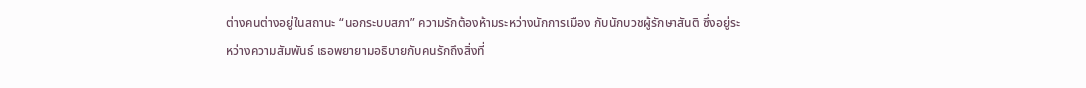ต่างคนต่างอยู่ในสถานะ “นอกระบบสภา” ความรักต้องห้ามระหว่างนักการเมือง กับนักบวชผู้รักษาสันติ ซึ่งอยู่ระหว่างความสัมพันธ์ เธอพยายามอธิบายกับคนรักถึงสิ่งที่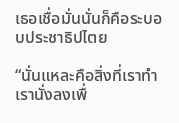เธอเชื่อมั่นนั่นก็คือระบอบประชาธิปไตย

“นั่นแหละคือสิ่งที่เราทำ เรานั่งลงเพื่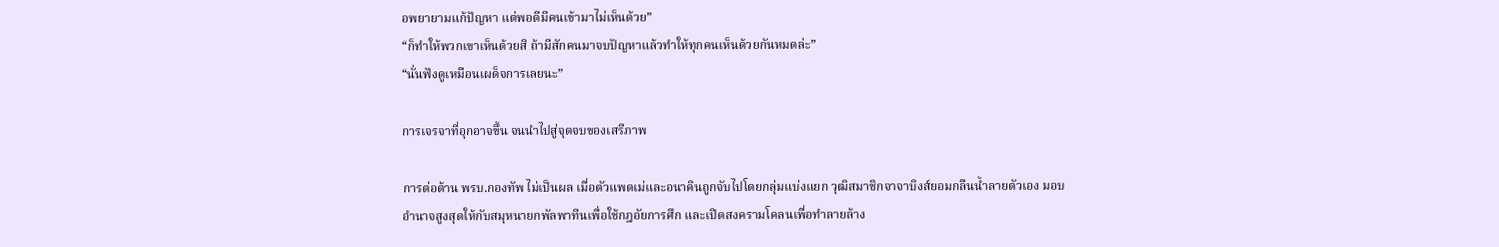อพยายามแก้ปัญหา แต่พอดีมีคนเข้ามาไม่เห็นด้วย”
“ก็ทำให้พวกเขาเห็นด้วยสิ ถ้ามีสักคนมาจบปัญหาแล้วทำให้ทุกคนเห็นด้วยกันหมดล่ะ”
“นั่นฟังดูเหมือนเผด็จการเลยนะ”

การเจรจาที่อุกอาจขึ้น จนนำไปสู่จุดจบของเสรีภาพ

การต่อต้าน พรบ.กองทัพ ไม่เป็นผล เมื่อตัวแพดเม่และอนาคินถูกจับไปโดยกลุ่มแบ่งแยก วุฒิสมาชิกจาจาบิงส์ยอมกลืนน้ำลายตัวเอง มอบอำนาจสูงสุดให้กับสมุหนายกพัลพาทีนเพื่อใช้กฎอัยการศึก และเปิดสงครามโคลนเพื่อทำลายล้าง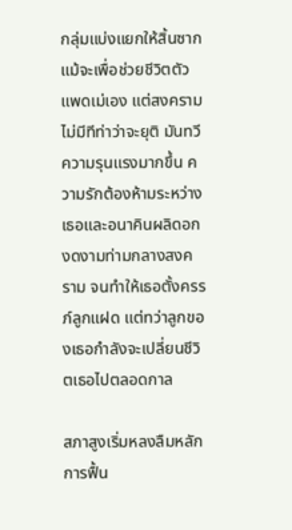กลุ่มแบ่งแยกให้สิ้นซาก แม้จะเพื่อช่วยชีวิตตัวแพดเม่เอง แต่สงครามไม่มีทีท่าว่าจะยุติ มันทวีความรุนแรงมากขึ้น ความรักต้องห้ามระหว่างเธอและอนาคินผลิดอกงดงามท่ามกลางสงคราม จนทำให้เธอตั้งครรภ์ลูกแฝด แต่ทว่าลูกของเธอกำลังจะเปลี่ยนชีวิตเธอไปตลอดกาล

สภาสูงเริ่มหลงลืมหลักการฟื้น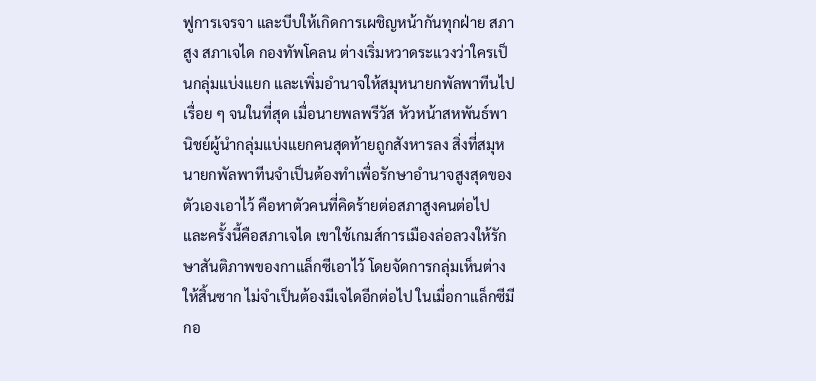ฟูการเจรจา และบีบให้เกิดการเผชิญหน้ากันทุกฝ่าย สภาสูง สภาเจได กองทัพโคลน ต่างเริ่มหวาดระแวงว่าใครเป็นกลุ่มแบ่งแยก และเพิ่มอำนาจให้สมุหนายกพัลพาทีนไปเรื่อย ๆ จนในที่สุด เมื่อนายพลพรีวัส หัวหน้าสหพันธ์พานิชย์ผู้นำกลุ่มแบ่งแยกคนสุดท้ายถูกสังหารลง สิ่งที่สมุหนายกพัลพาทีนจำเป็นต้องทำเพื่อรักษาอำนาจสูงสุดของตัวเองเอาไว้ คือหาตัวคนที่คิดร้ายต่อสภาสูงคนต่อไป และครั้งนี้คือสภาเจได เขาใช้เกมส์การเมืองล่อลวงให้รักษาสันติภาพของกาแล็กซีเอาไว้ โดยจัดการกลุ่มเห็นต่างให้สิ้นซาก ไม่จำเป็นต้องมีเจไดอีกต่อไป ในเมื่อกาแล็กซีมีกอ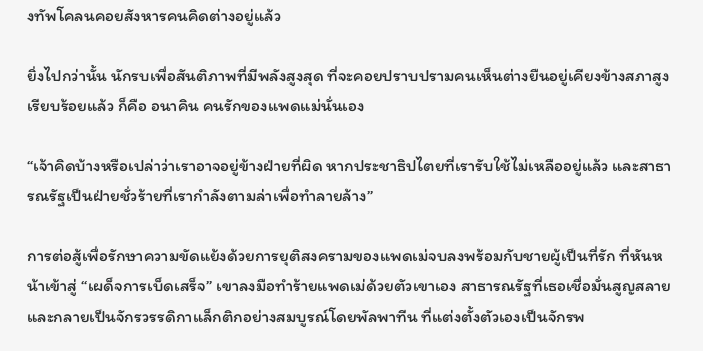งทัพโคลนคอยสังหารคนคิดต่างอยู่แล้ว

ยิ่งไปกว่านั้น นักรบเพื่อสันติภาพที่มีพลังสูงสุด ที่จะคอยปราบปรามคนเห็นต่างยืนอยู่เคียงข้างสภาสูงเรียบร้อยแล้ว ก็คือ อนาคิน คนรักของแพดแม่นั่นเอง

“เจ้าคิดบ้างหรือเปล่าว่าเราอาจอยู่ข้างฝ่ายที่ผิด หากประชาธิปไตยที่เรารับใช้ไม่เหลืออยู่แล้ว และสาธารณรัฐเป็นฝ่ายชั่วร้ายที่เรากำลังตามล่าเพื่อทำลายล้าง”

การต่อสู้เพื่อรักษาความขัดแย้งด้วยการยุติสงครามของแพดเม่จบลงพร้อมกับชายผู้เป็นที่รัก ที่หันหน้าเข้าสู่ “เผด็จการเบ็ดเสร็จ” เขาลงมือทำร้ายแพดเม่ด้วยตัวเขาเอง สาธารณรัฐที่เธอเชื่อมั่นสูญสลาย และกลายเป็นจักรวรรดิกาแล็กติกอย่างสมบูรณ์โดยพัลพาทีน ที่แต่งตั้งตัวเองเป็นจักรพ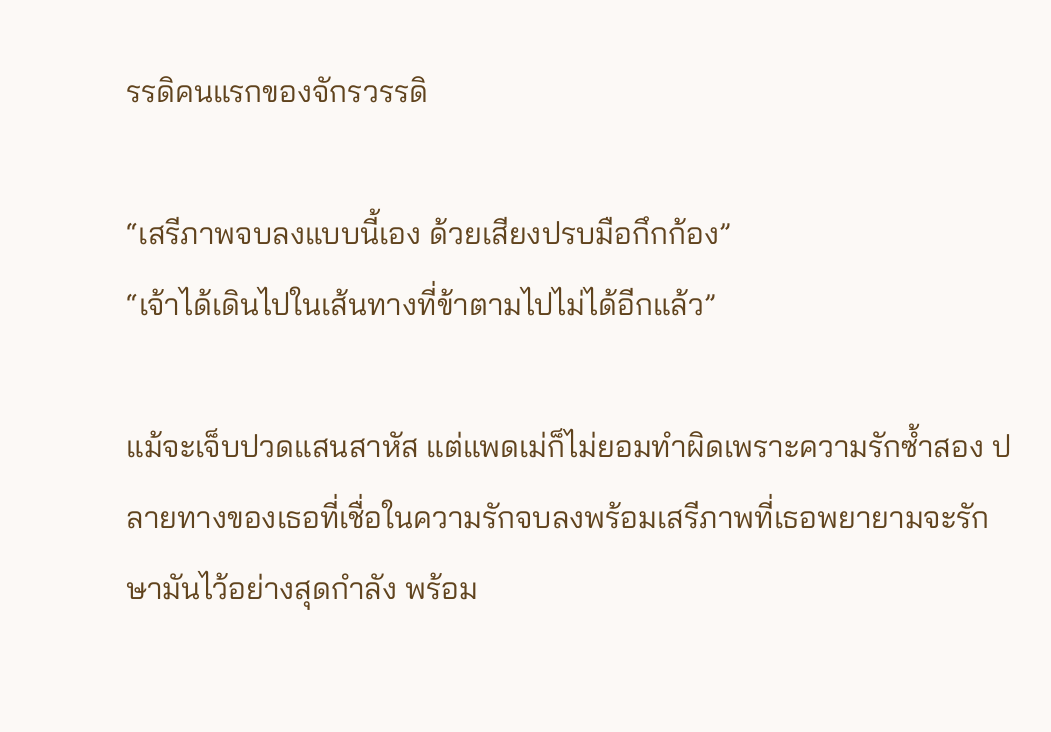รรดิคนแรกของจักรวรรดิ

“เสรีภาพจบลงแบบนี้เอง ด้วยเสียงปรบมือกึกก้อง”
“เจ้าได้เดินไปในเส้นทางที่ข้าตามไปไม่ได้อีกแล้ว”

แม้จะเจ็บปวดแสนสาหัส แต่แพดเม่ก็ไม่ยอมทำผิดเพราะความรักซ้ำสอง ปลายทางของเธอที่เชื่อในความรักจบลงพร้อมเสรีภาพที่เธอพยายามจะรักษามันไว้อย่างสุดกำลัง พร้อม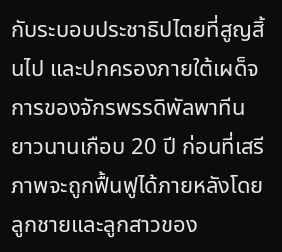กับระบอบประชาธิปไตยที่สูญสิ้นไป และปกครองภายใต้เผด็จการของจักรพรรดิพัลพาทีนยาวนานเกือบ 20 ปี ก่อนที่เสรีภาพจะถูกฟื้นฟูได้ภายหลังโดยลูกชายและลูกสาวของ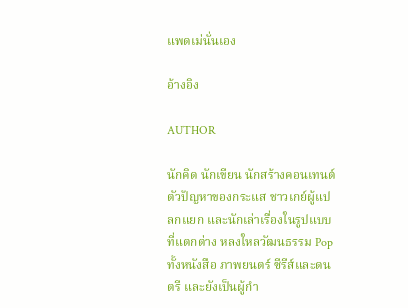แพดเม่นั่นเอง

อ้างอิง

AUTHOR

นักคิด นักเขียน นักสร้างคอนเทนต์ ตัวปัญหาของกระแส ชาวเกย์ผู้แปลกแยก และนักเล่าเรื่องในรูปแบบที่แตกต่าง หลงใหลวัฒนธรรม Pop ทั้งหนังสือ ภาพยนตร์ ซีรีส์และดนตรี และยังเป็นผู้กำ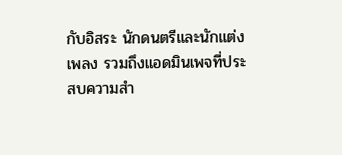กับอิสระ นักดนตรีและนักแต่งเพลง รวมถึงแอดมินเพจที่ประสบความสำ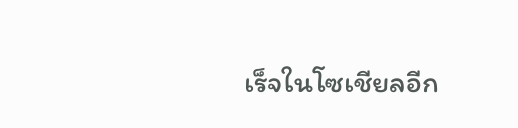เร็จในโซเชียลอีก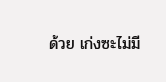ด้วย เก่งซะไม่มี